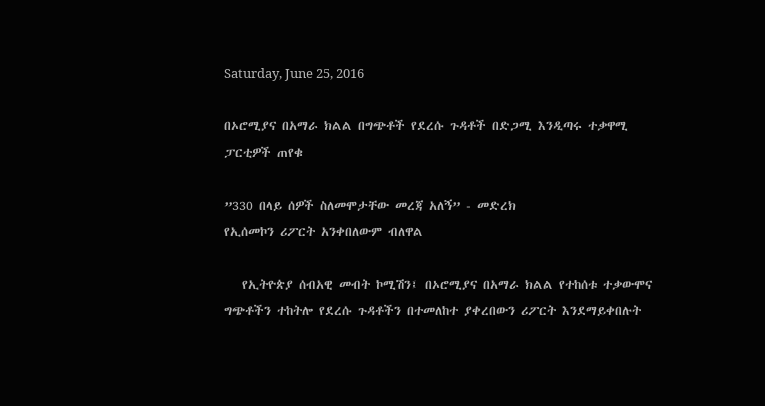Saturday, June 25, 2016

በኦሮሚያና በአማራ ክልል በግጭቶች የደረሱ ጉዳቶች በድጋሚ እንዲጣሩ ተቃዋሚ ፓርቲዎች ጠየቁ

”330 በላይ ሰዎች ስለመሞታቸው መረጃ አለኝ” - መድረክ
የኢሰመኮን ሪፖርት አንቀበለውም ብለዋል

   የኢትዮጵያ ሰብአዊ መብት ኮሚሽን፤ በኦሮሚያና በአማራ ክልል የተከሰቱ ተቃውሞና ግጭቶችን ተከትሎ የደረሱ ጉዳቶችን በተመለከተ ያቀረበውን ሪፖርት እንደማይቀበሉት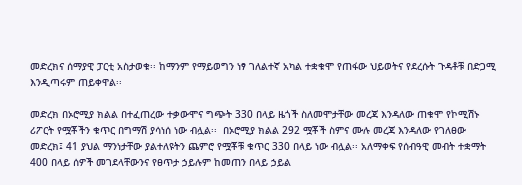መድረክና ሰማያዊ ፓርቲ አስታወቁ፡፡ ከማንም የማይወግን ነፃ ገለልተኛ አካል ተቋቁሞ የጠፋው ህይወትና የደረሱት ጉዳቶቹ በድጋሚ እንዲጣሩም ጠይቀዋል፡፡

መድረክ በኦሮሚያ ክልል በተፈጠረው ተቃውሞና ግጭት 330 በላይ ዜጎች ስለመሞታቸው መረጃ እንዳለው ጠቁሞ የኮሚሽኑ ሪፖርት የሟቾችን ቁጥር በግማሽ ያሳነሰ ነው ብሏል፡፡  በኦሮሚያ ክልል 292 ሟቾች ስምና ሙሉ መረጃ እንዳለው የገለፀው መድረክ፤ 41 ያህል ማንነታቸው ያልተለዩትን ጨምሮ የሟቾቹ ቁጥር 330 በላይ ነው ብሏል፡፡ አለማቀፍ የሰብዓዊ መብት ተቋማት 400 በላይ ሰዎች መገደላቸውንና የፀጥታ ኃይሉም ከመጠን በላይ ኃይል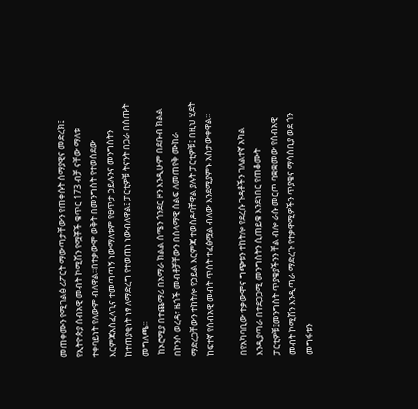መጠቀሙን የሚገልፅ ሪፖርት ማውጣታቸውን የጠቀሱት ሰማያዊና መድረክ፤ የኢትዮጵያ ሰብአዊ መብት ኮሚሽን የሟቾች ቁጥር 173 ብቻ ናቸው ማለቱ ተቀባይነት የለውም ብለዋል፡፡በተቃውሞ ወቅት በመንግስት የተወሰደው እርምጃአስፈላጊና ተመጣጣኝ ነውማለቱም የፀጥታ ኃይሉንና መንግስትን ከተጠያቂነት ነፃ ለማድረግ የተወጠነ ነውብለዋል፤ ፓርቲዎቹ ትናንት በጋራ በሰጡት መግለጫ፡፡
 ከኦሮሚያ በተጨማሪ በአማራ ክልል ሰሜን ጎንደር ዞን እንዲሁም በደቡብ ክልል በኮንሶ ወረዳ፣ ዜጎች መብቶቻቸውን በሰላማዊ ሰልፍ ለመጠየቅ ሙከራ ማድረጋቸውን ተከትሎ የኃይል እርምጃ ተወስዶባቸዋል ያሉት ፓርቲዎቹ፤ በዚህ ሂደት ከፍተኛ የሰብአዊ መብት ጥሰት ተፈፅሟል ብለው እንደሚያምኑ አስታውቀዋል፡፡

በየአካባቢው ተቃውሞና ግጭቱን ተከትሎ የደረሱ ጉዳቶችን ገለልተኛ አካል እንዲያጣራ በተደጋጋሚ መንግስትን ሲጠይቁ እንደነበር የጠቆሙት ፓርቲዎቹ፤መንግስት ጥያቄያችንን ቸል ብሎ ራሱ መርጦ ባቋቋመው የሰብአዊ መብት ኮሚሽን እንዲጣራ ማድረጉ የተቃዋሚዎችን ጥያቄና ማሳሰቢያ ወደ ጎን መግፋቱን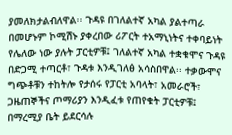ያመለክታልብለዋል፡፡ ጉዳዩ በገለልተኛ አካል ያልተጣራ በመሆኑም ኮሚሽኑ ያቀረበው ሪፖርት ተአማኒነትና ተቀባይነት የሌለው ነው ያሉት ፓርቲዎቹ፤ ገለልተኛ አካል ተቋቁሞና ጉዳዩ በድጋሚ ተጣርቶ፣ ጉዳቱ እንዲገለፅ አሳስበዋል፡፡ ተቃውሞና ግጭቶቹን ተከትሎ የታሰሩ የፓርቲ አባላት፣ አመራሮች፣ ጋዜጠኞችና ጦማሪያን እንዲፈቱ የጠየቁት ፓርቲዎቹ፤ በማረሚያ ቤት ይደርሳሉ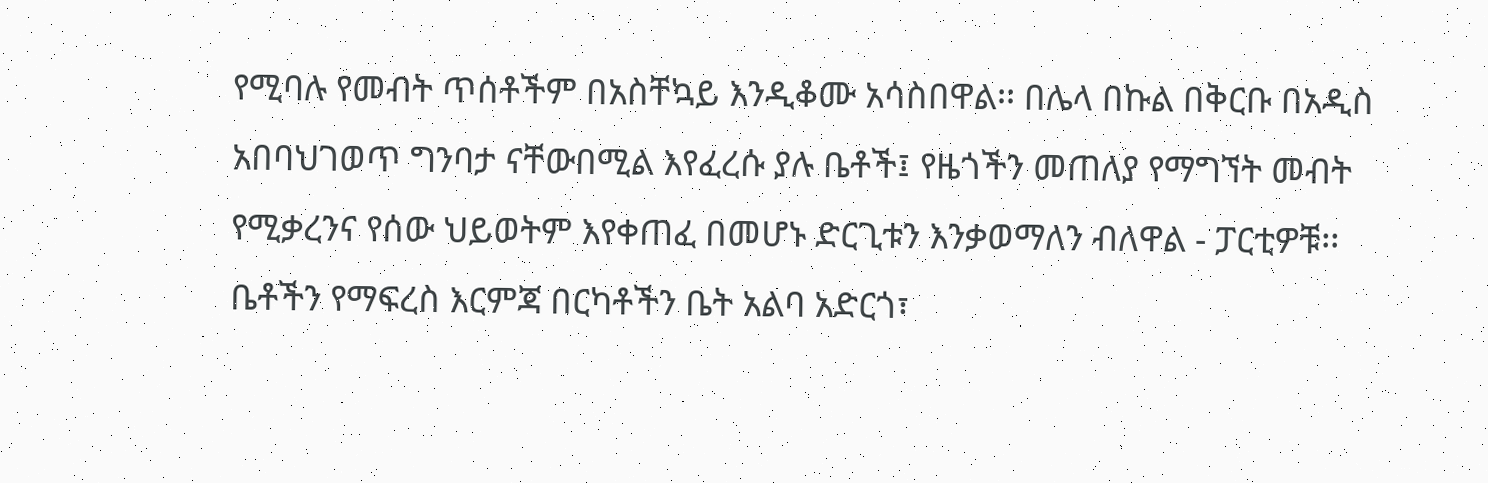የሚባሉ የመብት ጥሰቶችም በአስቸኳይ እንዲቆሙ አሳስበዋል፡፡ በሌላ በኩል በቅርቡ በአዲስ አበባህገወጥ ግንባታ ናቸውበሚል እየፈረሱ ያሉ ቤቶች፤ የዜጎችን መጠለያ የማግኘት መብት የሚቃረንና የሰው ህይወትም እየቀጠፈ በመሆኑ ድርጊቱን እንቃወማለን ብለዋል - ፓርቲዎቹ፡፡
ቤቶችን የማፍረስ እርምጃ በርካቶችን ቤት አልባ አድርጎ፣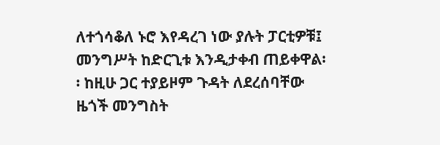ለተጎሳቆለ ኑሮ እየዳረገ ነው ያሉት ፓርቲዎቹ፤ መንግሥት ከድርጊቱ እንዲታቀብ ጠይቀዋል፡፡ ከዚሁ ጋር ተያይዞም ጉዳት ለደረሰባቸው ዜጎች መንግስት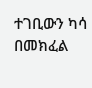ተገቢውን ካሳ በመክፈል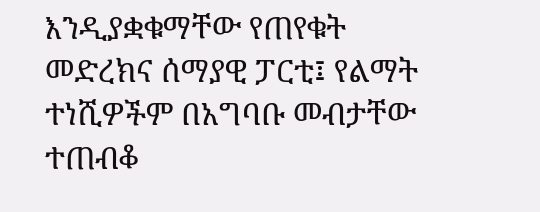እንዲያቋቁማቸው የጠየቁት መድረክና ሰማያዊ ፓርቲ፤ የልማት ተነሺዎችም በአግባቡ መብታቸው ተጠብቆ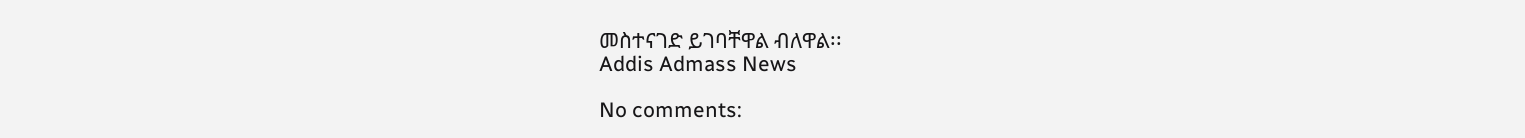መስተናገድ ይገባቸዋል ብለዋል፡፡
Addis Admass News

No comments: